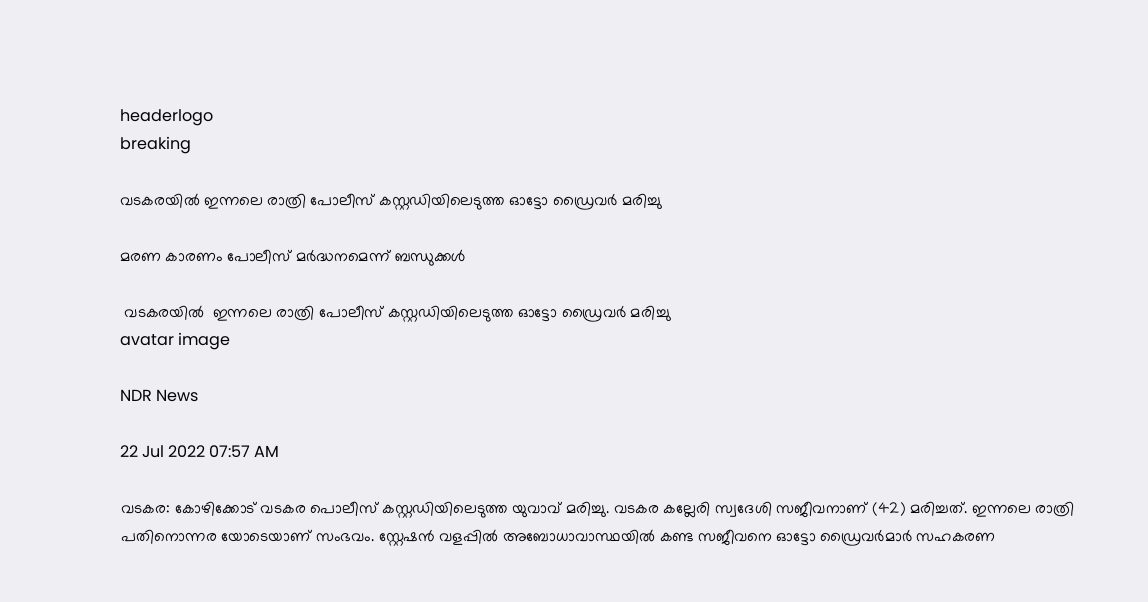headerlogo
breaking

വടകരയില്‍ ഇന്നലെ രാത്രി പോലീസ് കസ്റ്റഡിയിലെടുത്ത ഓട്ടോ ഡ്രൈവര്‍ മരിച്ചു

മരണ കാരണം പോലീസ് മര്‍ദ്ധനമെന്ന് ബന്ധുക്കള്‍

 വടകരയില്‍  ഇന്നലെ രാത്രി പോലീസ് കസ്റ്റഡിയിലെടുത്ത ഓട്ടോ ഡ്രൈവര്‍ മരിച്ചു
avatar image

NDR News

22 Jul 2022 07:57 AM

വടകര: കോഴിക്കോട് വടകര പൊലീസ് കസ്റ്റഡിയിലെടുത്ത യുവാവ് മരിച്ചു. വടകര കല്ലേരി സ്വദേശി സജീവനാണ് (42) മരിച്ചത്. ഇന്നലെ രാത്രി പതിനൊന്നര യോടെയാണ് സംഭവം. സ്റ്റേഷന്‍ വളപ്പില്‍ അബോധാവാസ്ഥയില്‍ കണ്ട സജീവനെ ഓട്ടോ ഡ്രൈവര്‍മാര്‍ സഹകരണ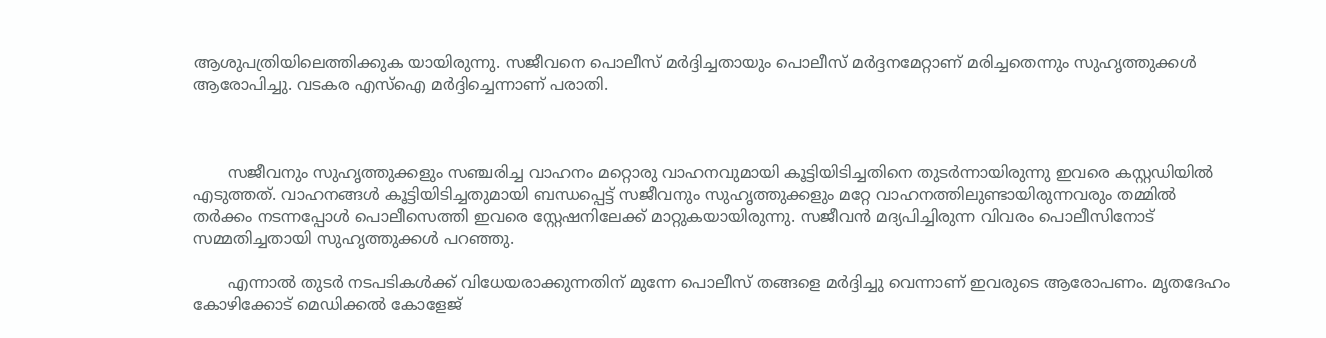ആശുപത്രിയിലെത്തിക്കുക യായിരുന്നു. സജീവനെ പൊലീസ് മർദ്ദിച്ചതായും പൊലീസ് മർദ്ദനമേറ്റാണ് മരിച്ചതെന്നും സുഹൃത്തുക്കൾ ആരോപിച്ചു. വടകര എസ്ഐ മർദ്ദിച്ചെന്നാണ് പരാതി.



       സജീവനും സുഹൃത്തുക്കളും സഞ്ചരിച്ച വാഹനം മറ്റൊരു വാഹനവുമായി കൂട്ടിയിടിച്ചതിനെ തുടർന്നായിരുന്നു ഇവരെ കസ്റ്റഡിയിൽ എടുത്തത്. വാഹനങ്ങൾ കൂട്ടിയിടിച്ചതുമായി ബന്ധപ്പെട്ട് സജീവനും സുഹൃത്തുക്കളും മറ്റേ വാഹനത്തിലുണ്ടായിരുന്നവരും തമ്മില്‍ തർക്കം നടന്നപ്പോള്‍ പൊലീസെത്തി ഇവരെ സ്റ്റേഷനിലേക്ക് മാറ്റുകയായിരുന്നു. സജീവന്‍ മദ്യപിച്ചിരുന്ന വിവരം പൊലീസിനോട് സമ്മതിച്ചതായി സുഹൃത്തുക്കൾ പറഞ്ഞു.

       എന്നാൽ തുടർ നടപടികൾക്ക് വിധേയരാക്കുന്നതിന് മുന്നേ പൊലീസ് തങ്ങളെ മർദ്ദിച്ചു വെന്നാണ് ഇവരുടെ ആരോപണം. മൃതദേഹം കോഴിക്കോട് മെഡിക്കൽ കോളേജ്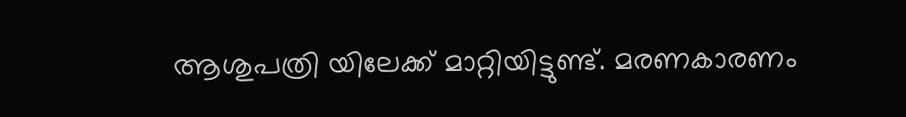ആശുപത്രി യിലേക്ക് മാറ്റിയിട്ടുണ്ട്. മരണകാരണം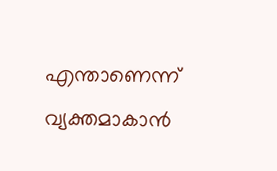എന്താണെന്ന് വ്യക്തമാകാൻ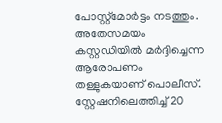പോസ്റ്റ്മോർട്ടം നടത്തും. അതേസമയം കസ്റ്റഡിയിൽ മർദ്ദിച്ചെന്ന ആരോപണം തള്ളുകയാണ് പൊലീസ്. സ്റ്റേഷനിലെത്തിച്ച് 20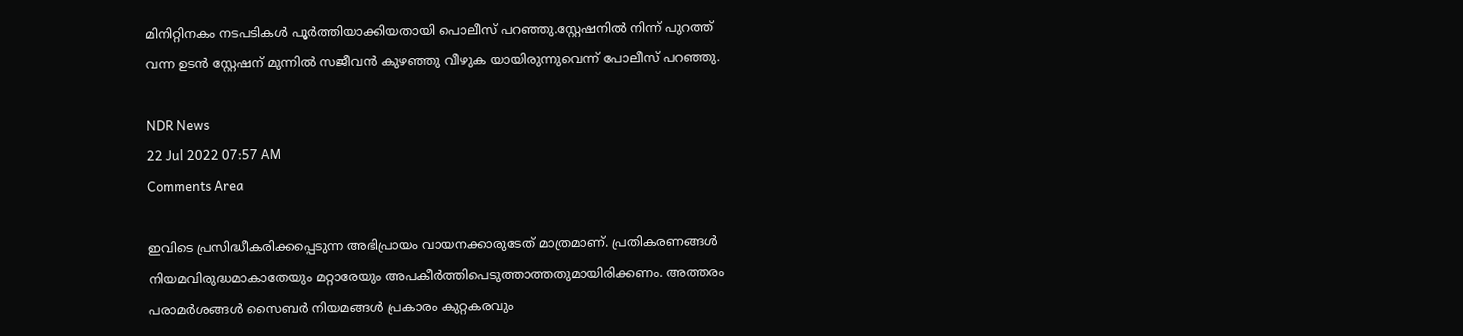മിനിറ്റിനകം നടപടികൾ പൂർത്തിയാക്കിയതായി പൊലീസ് പറഞ്ഞു.സ്റ്റേഷനിൽ നിന്ന് പുറത്ത് വന്ന ഉടൻ സ്റ്റേഷന് മുന്നിൽ സജീവൻ കുഴഞ്ഞു വീഴുക യായിരുന്നുവെന്ന് പോലീസ് പറഞ്ഞു.

NDR News
22 Jul 2022 07:57 AM
Comments Area

ഇവിടെ പ്രസിദ്ധീകരിക്കപ്പെടുന്ന അഭിപ്രായം വായനക്കാരുടേത് മാത്രമാണ്. പ്രതികരണങ്ങൾ നിയമവിരുദ്ധമാകാതേയും മറ്റാരേയും അപകീർത്തിപെടുത്താത്തതുമായിരിക്കണം. അത്തരം പരാമർശങ്ങൾ സൈബർ നിയമങ്ങൾ പ്രകാരം കുറ്റകരവും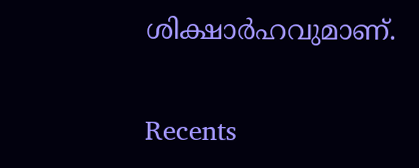ശിക്ഷാർഹവുമാണ്.

Recents